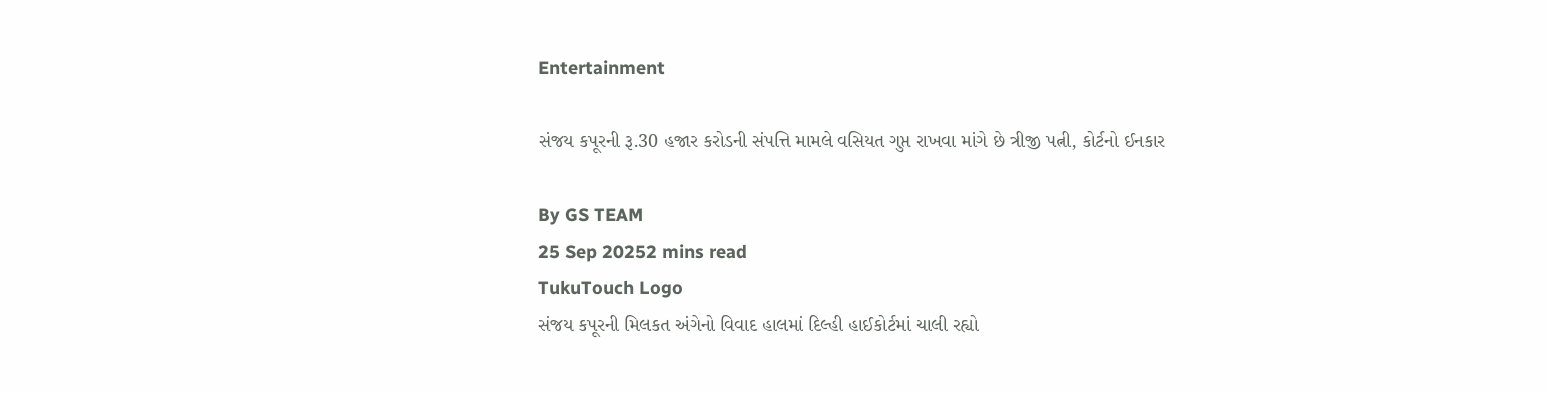Entertainment

સંજય કપૂરની રૂ.30 હજાર કરોડની સંપત્તિ મામલે વસિયત ગુપ્ત રાખવા માંગે છે ત્રીજી પત્ની, કોર્ટનો ઈનકાર

By GS TEAM
25 Sep 20252 mins read
TukuTouch Logo
સંજય કપૂરની મિલકત અંગેનો વિવાદ હાલમાં દિલ્હી હાઈકોર્ટમાં ચાલી રહ્યો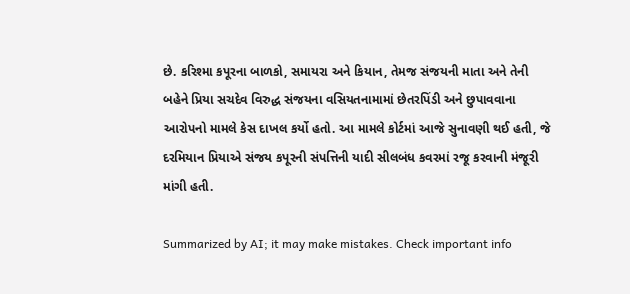છે. કરિશ્મા કપૂરના બાળકો, સમાયરા અને કિયાન, તેમજ સંજયની માતા અને તેની બહેને પ્રિયા સચદેવ વિરુદ્ધ સંજયના વસિયતનામામાં છેતરપિંડી અને છુપાવવાના આરોપનો મામલે કેસ દાખલ કર્યો હતો. આ મામલે કોર્ટમાં આજે સુનાવણી થઈ હતી, જે દરમિયાન પ્રિયાએ સંજય કપૂરની સંપત્તિની યાદી સીલબંધ કવરમાં રજૂ કરવાની મંજૂરી માંગી હતી.

Summarized by AI; it may make mistakes. Check important info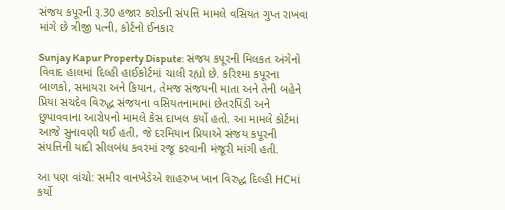સંજય કપૂરની રૂ.30 હજાર કરોડની સંપત્તિ મામલે વસિયત ગુપ્ત રાખવા માંગે છે ત્રીજી પત્ની, કોર્ટનો ઈનકાર

Sunjay Kapur Property Dispute: સંજય કપૂરની મિલકત અંગેનો વિવાદ હાલમાં દિલ્હી હાઈકોર્ટમાં ચાલી રહ્યો છે. કરિશ્મા કપૂરના બાળકો, સમાયરા અને કિયાન, તેમજ સંજયની માતા અને તેની બહેને પ્રિયા સચદેવ વિરુદ્ધ સંજયના વસિયતનામામાં છેતરપિંડી અને છુપાવવાના આરોપનો મામલે કેસ દાખલ કર્યો હતો. આ મામલે કોર્ટમાં આજે સુનાવણી થઈ હતી, જે દરમિયાન પ્રિયાએ સંજય કપૂરની સંપત્તિની યાદી સીલબંધ કવરમાં રજૂ કરવાની મંજૂરી માંગી હતી.

આ પણ વાંચો: સમીર વાનખેડેએ શાહરુખ ખાન વિરુદ્ધ દિલ્હી HCમાં કર્યો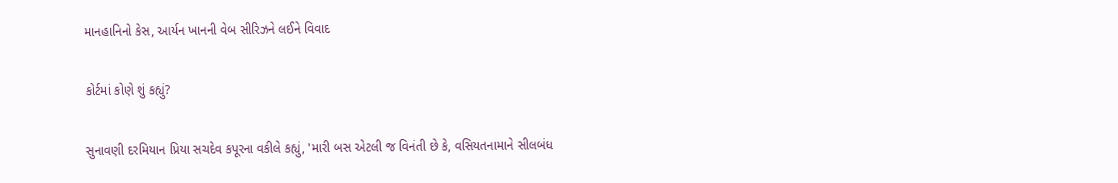માનહાનિનો કેસ, આર્યન ખાનની વેબ સીરિઝને લઈને વિવાદ

કોર્ટમાં કોણે શું કહ્યું?

સુનાવણી દરમિયાન પ્રિયા સચદેવ કપૂરના વકીલે કહ્યું, 'મારી બસ એટલી જ વિનંતી છે કે, વસિયતનામાને સીલબંધ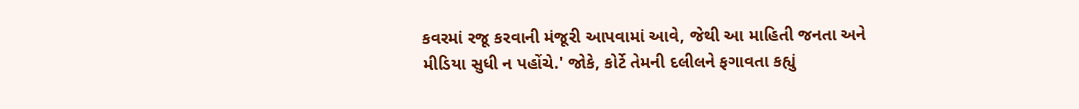કવરમાં રજૂ કરવાની મંજૂરી આપવામાં આવે, જેથી આ માહિતી જનતા અને મીડિયા સુધી ન પહોંચે.' જોકે, કોર્ટે તેમની દલીલને ફગાવતા કહ્યું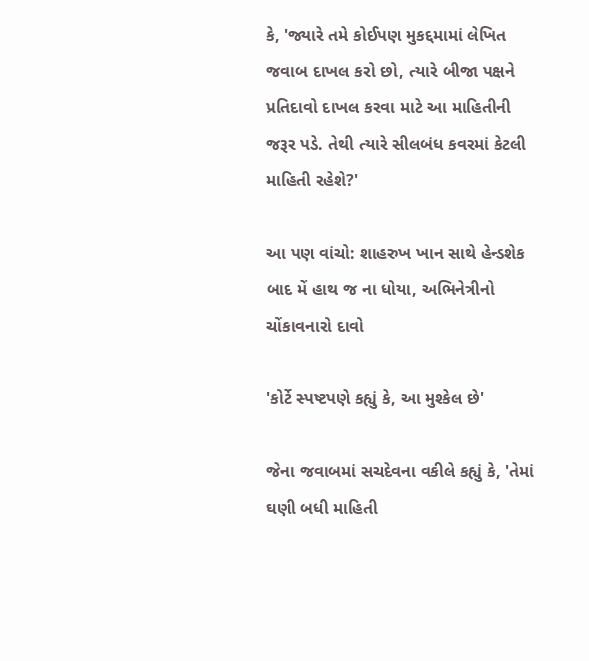કે, 'જ્યારે તમે કોઈપણ મુકદ્દમામાં લેખિત જવાબ દાખલ કરો છો, ત્યારે બીજા પક્ષને પ્રતિદાવો દાખલ કરવા માટે આ માહિતીની જરૂર પડે. તેથી ત્યારે સીલબંધ કવરમાં કેટલી માહિતી રહેશે?'

આ પણ વાંચો: શાહરુખ ખાન સાથે હેન્ડશેક બાદ મેં હાથ જ ના ધોયા, અભિનેત્રીનો ચોંકાવનારો દાવો

'કોર્ટે સ્પષ્ટપણે કહ્યું કે, આ મુશ્કેલ છે'

જેના જવાબમાં સચદેવના વકીલે કહ્યું કે, 'તેમાં ઘણી બધી માહિતી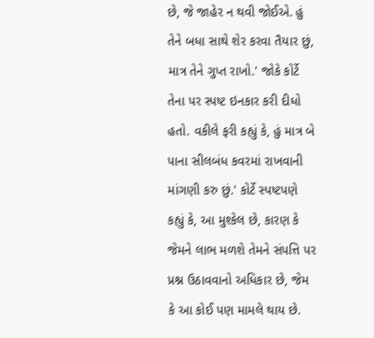છે, જે જાહેર ન થવી જોઈએ. હું તેને બધા સાથે શેર કરવા તૈયાર છું, માત્ર તેને ગુપ્ત રાખો.' જોકે કોર્ટે તેના પર સ્પષ્ટ ઇનકાર કરી દીધો હતો. વકીલે ફરી કહ્યું કે, હું માત્ર બે પાના સીલબંધ કવરમાં રાખવાની માંગણી કરુ છું.' કોર્ટે સ્પષ્ટપણે કહ્યું કે, આ મુશ્કેલ છે, કારણ કે જેમને લાભ મળશે તેમને સંપત્તિ પર પ્રશ્ન ઉઠાવવાનો અધિકાર છે, જેમ કે આ કોઈ પણ મામલે થાય છે.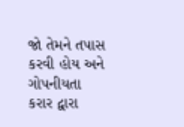જો તેમને તપાસ કરવી હોય અને ગોપનીયતા કરાર દ્વારા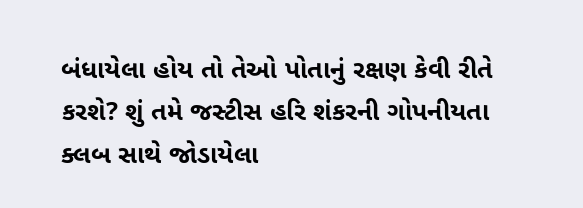બંધાયેલા હોય તો તેઓ પોતાનું રક્ષણ કેવી રીતે કરશે? શું તમે જસ્ટીસ હરિ શંકરની ગોપનીયતા ક્લબ સાથે જોડાયેલા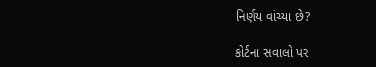નિર્ણય વાંચ્યા છે?

કોર્ટના સવાલો પર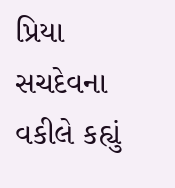પ્રિયા સચદેવના વકીલે કહ્યું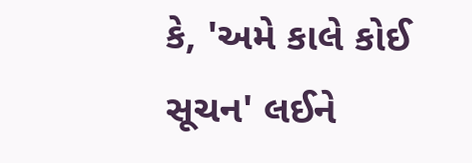કે, 'અમે કાલે કોઈ સૂચન' લઈને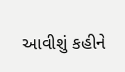આવીશું કહીને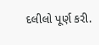દલીલો પૂર્ણ કરી.